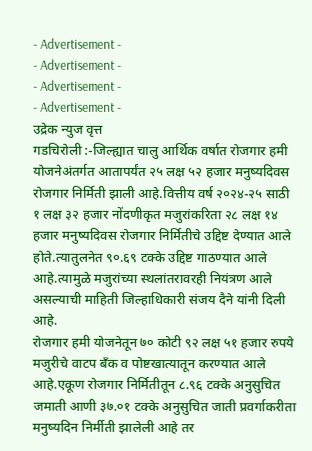- Advertisement -
- Advertisement -
- Advertisement -
- Advertisement -
उद्रेक न्युज वृत्त
गडचिरोली :-जिल्ह्यात चालु आर्थिक वर्षात रोजगार हमी योजनेअंतर्गत आतापर्यंत २५ लक्ष ५२ हजार मनुष्यदिवस रोजगार निर्मिती झाली आहे.वित्तीय वर्ष २०२४-२५ साठी १ लक्ष ३२ हजार नोंदणीकृत मजुरांकरिता २८ लक्ष १४ हजार मनुष्यदिवस रोजगार निर्मितीचे उद्दिष्ट देण्यात आले होते.त्यातुलनेत ९०.६९ टक्के उद्दिष्ट गाठण्यात आले आहे.त्यामुळे मजुरांच्या स्थलांतरावरही नियंत्रण आले असल्याची माहिती जिल्हाधिकारी संजय दैने यांनी दिली आहे.
रोजगार हमी योजनेतून ७० कोटी ९२ लक्ष ५१ हजार रुपये मजुरीचे वाटप बँक व पोष्टखात्यातून करण्यात आले आहे.एकूण रोजगार निर्मितीतून ८.९६ टक्के अनुसुचित जमाती आणी ३७.०१ टक्के अनुसुचित जाती प्रवर्गाकरीता मनुष्यदिन निर्मीती झालेली आहे तर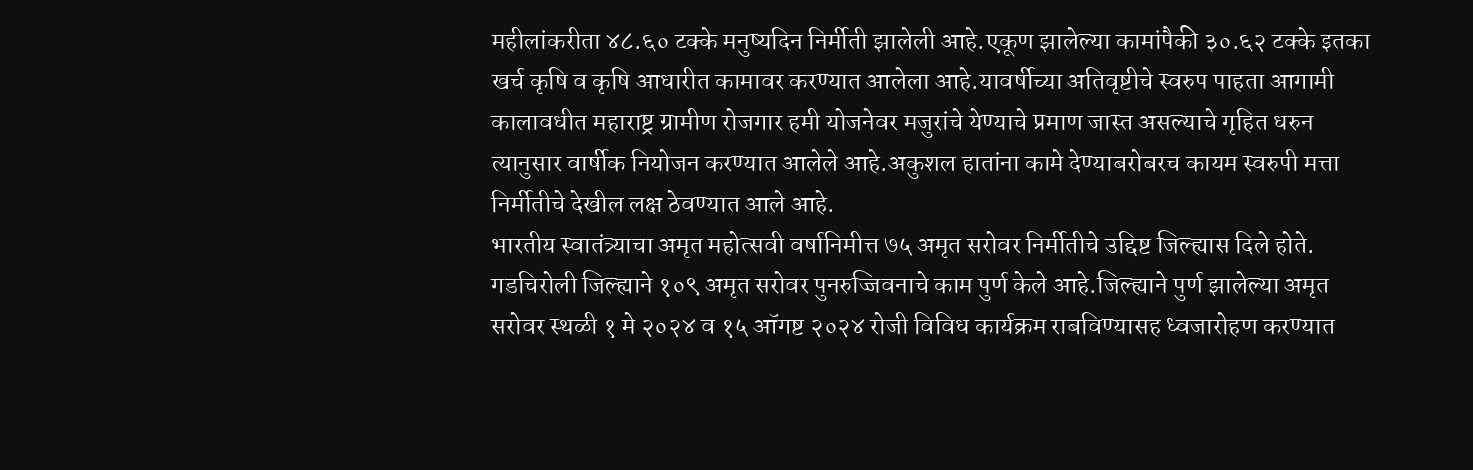महीलांकरीता ४८.६० टक्के मनुष्यदिन निर्मीती झालेली आहे.एकूण झालेल्या कामांपैकी ३०.६२ टक्के इतका खर्च कृषि व कृषि आधारीत कामावर करण्यात आलेला आहे.यावर्षीच्या अतिवृष्टीचे स्वरुप पाहता आगामी कालावधीत महाराष्ट्र ग्रामीण रोजगार हमी योजनेवर मजुरांचे येण्याचे प्रमाण जास्त असल्याचे गृहित धरुन त्यानुसार वार्षीक नियोजन करण्यात आलेले आहे.अकुशल हातांना कामे देण्याबरोबरच कायम स्वरुपी मत्ता निर्मीतीचे देखील लक्ष ठेवण्यात आले आहे.
भारतीय स्वातंत्र्याचा अमृत महोत्सवी वर्षानिमीत्त ७५ अमृत सरोवर निर्मीतीचे उद्दिष्ट जिल्ह्यास दिले होते. गडचिरोली जिल्ह्याने १०९ अमृत सरोवर पुनरुज्जिवनाचे काम पुर्ण केले आहे.जिल्ह्याने पुर्ण झालेल्या अमृत सरोवर स्थळी १ मे २०२४ व १५ ऑगष्ट २०२४ रोजी विविध कार्यक्रम राबविण्यासह ध्वजारोहण करण्यात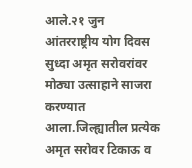आले.२१ जुन आंतरराष्ट्रीय योग दिवस सुध्दा अमृत सरोवरांवर मोठ्या उत्साहाने साजरा करण्यात आला.जिल्ह्यातील प्रत्येक अमृत सरोवर टिकाऊ व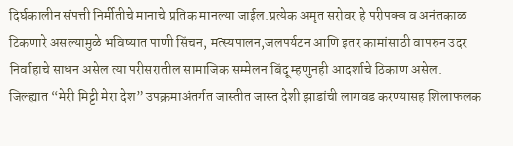दिर्घकालीन संपत्ती निर्मीतीचे मानाचे प्रतिक मानल्या जाईल.प्रत्येक अमृत सरोवर हे परीपक्व व अनंतकाळ टिकणारे असल्यामुळे भविष्यात पाणी सिंचन, मत्स्यपालन,जलपर्यटन आणि इतर कामांसाठी वापरुन उदर निर्वाहाचे साधन असेल त्या परीसरातील सामाजिक सम्मेलन बिंदू म्हणुनही आदर्शाचे ठिकाण असेल.
जिल्ह्यात “मेरी मिट्टी मेरा देश” उपक्रमाअंतर्गत जास्तीत जास्त देशी झाडांची लागवड करण्यासह शिलाफलक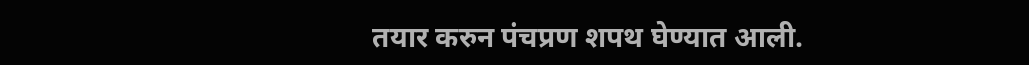तयार करुन पंचप्रण शपथ घेण्यात आली.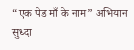“एक पेड माँ के नाम” अभियान सुध्दा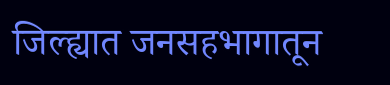जिल्ह्यात जनसहभागातून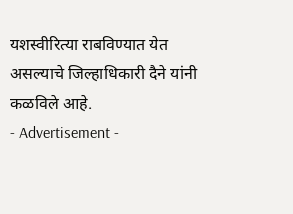यशस्वीरित्या राबविण्यात येत असल्याचे जिल्हाधिकारी दैने यांनी कळविले आहे.
- Advertisement -